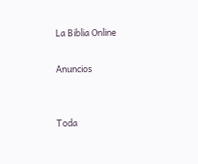La Biblia Online

Anuncios


Toda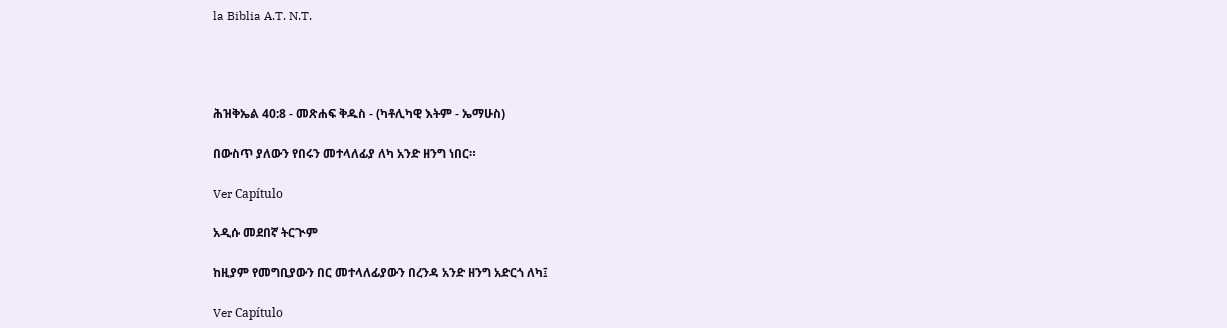la Biblia A.T. N.T.




ሕዝቅኤል 40:8 - መጽሐፍ ቅዱስ - (ካቶሊካዊ እትም - ኤማሁስ)

በውስጥ ያለውን የበሩን መተላለፊያ ለካ አንድ ዘንግ ነበር።

Ver Capítulo

አዲሱ መደበኛ ትርጒም

ከዚያም የመግቢያውን በር መተላለፊያውን በረንዳ አንድ ዘንግ አድርጎ ለካ፤

Ver Capítulo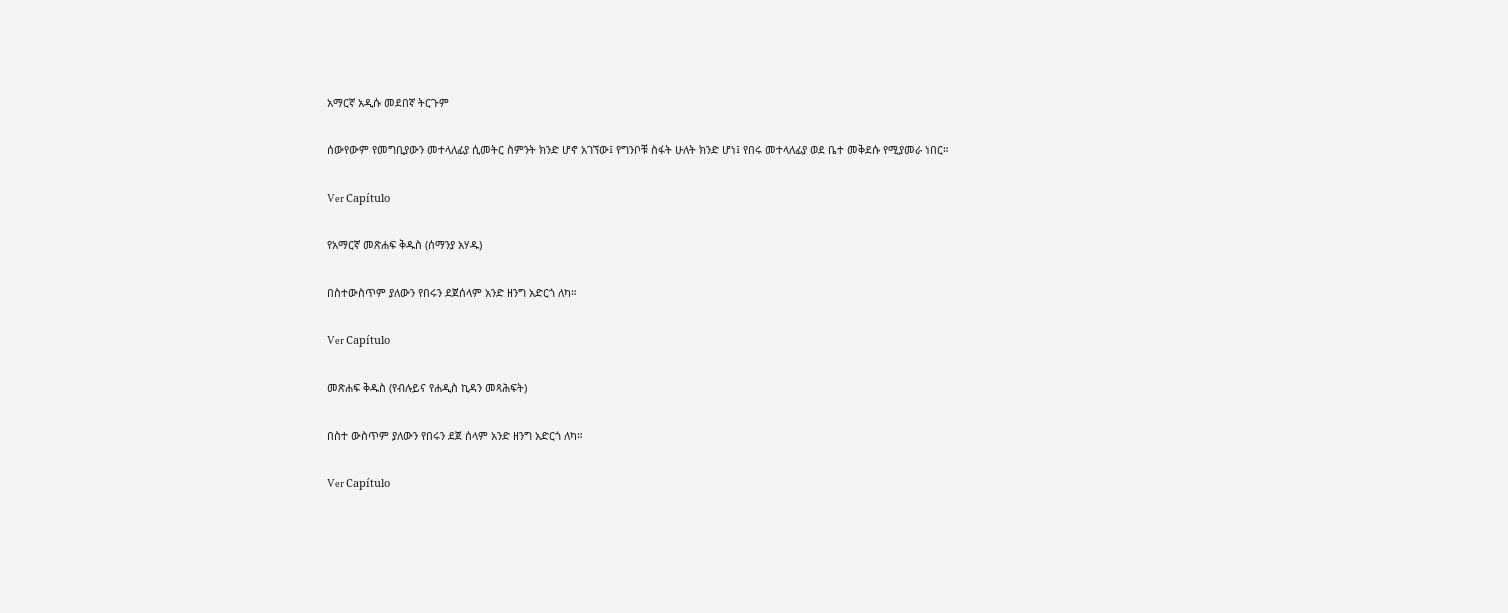አማርኛ አዲሱ መደበኛ ትርጉም

ሰውየውም የመግቢያውን መተላለፊያ ሲመትር ስምንት ክንድ ሆኖ አገኘው፤ የግንቦቹ ስፋት ሁለት ክንድ ሆነ፤ የበሩ መተላለፊያ ወደ ቤተ መቅደሱ የሚያመራ ነበር።

Ver Capítulo

የአማርኛ መጽሐፍ ቅዱስ (ሰማንያ አሃዱ)

በስተውስጥም ያለውን የበሩን ደጀሰላም አንድ ዘንግ አድርጎ ለካ።

Ver Capítulo

መጽሐፍ ቅዱስ (የብሉይና የሐዲስ ኪዳን መጻሕፍት)

በስተ ውስጥም ያለውን የበሩን ደጀ ሰላም አንድ ዘንግ አድርጎ ለካ።

Ver Capítulo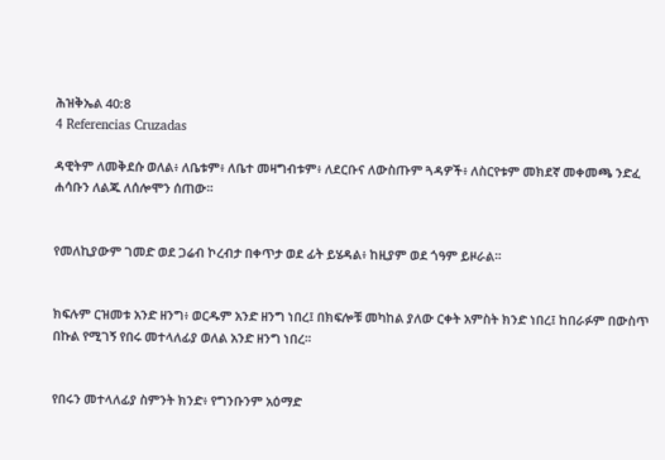ሕዝቅኤል 40:8
4 Referencias Cruzadas

ዳዊትም ለመቅደሱ ወለል፥ ለቤቱም፥ ለቤተ መዛግብቱም፥ ለደርቡና ለውስጡም ጓዳዎች፥ ለስርየቱም መክደኛ መቀመጫ ንድፈ ሐሳቡን ለልጁ ለሰሎሞን ሰጠው።


የመለኪያውም ገመድ ወደ ጋሬብ ኮረብታ በቀጥታ ወደ ፊት ይሄዳል፥ ከዚያም ወደ ጎዓም ይዞራል።


ክፍሉም ርዝመቱ አንድ ዘንግ፥ ወርዱም አንድ ዘንግ ነበረ፤ በክፍሎቹ መካከል ያለው ርቀት አምስት ክንድ ነበረ፤ ከበራፉም በውስጥ በኩል የሚገኝ የበሩ መተላለፊያ ወለል አንድ ዘንግ ነበረ።


የበሩን መተላለፊያ ስምንት ክንድ፥ የግንቡንም አዕማድ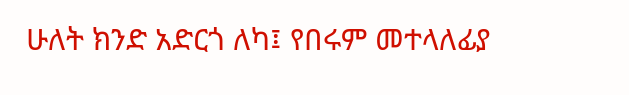ሁለት ክንድ አድርጎ ለካ፤ የበሩም መተላለፊያ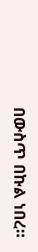በውስጥ በኩል ነበረ።